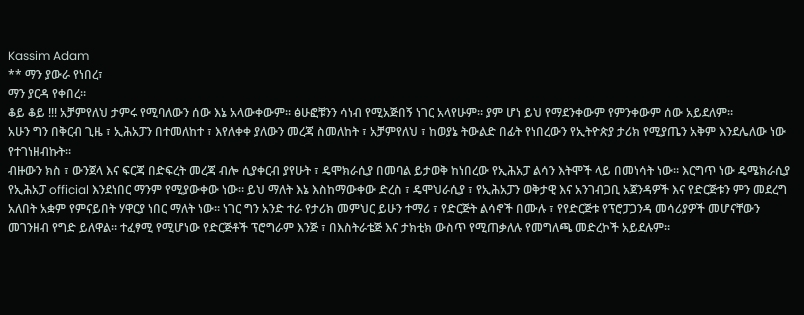Kassim Adam
** ማን ያውራ የነበረ፣
ማን ያርዳ የቀበረ።
ቆይ ቆይ !!! አቻምየለህ ታምሩ የሚባለውን ሰው እኔ አላውቀውም። ፅሁፎቹንን ሳነብ የሚአጅበኝ ነገር አላየሁም። ያም ሆነ ይህ የማደንቀውም የምንቀውም ሰው አይደለም።
አሁን ግን በቅርብ ጊዜ ፣ ኢሕአፓን በተመለከተ ፣ እየለቀቀ ያለውን መረጃ ስመለከት ፣ አቻምየለህ ፣ ከወያኔ ትውልድ በፊት የነበረውን የኢትዮጵያ ታሪክ የሚያጤን አቅም እንደሌለው ነው የተገነዘብኩት።
ብዙውን ክስ ፣ ውንጀላ እና ፍርጃ በድፍረት መረጃ ብሎ ሲያቀርብ ያየሁት ፣ ዴሞክራሲያ በመባል ይታወቅ ከነበረው የኢሕአፓ ልሳን እትሞች ላይ በመነሳት ነው። እርግጥ ነው ዴሜክራሲያ የኢሕአፓ official እንደነበር ማንም የሚያውቀው ነው። ይህ ማለት እኔ እስከማውቀው ድረስ ፣ ዴሞህራሲያ ፣ የኢሕአፓን ወቅታዊ እና አንገብጋቢ አጀንዳዎች እና የድርጅቱን ምን መደረግ አለበት አቋም የምናይበት ሃዋርያ ነበር ማለት ነው። ነገር ግን አንድ ተራ የታሪክ መምህር ይሁን ተማሪ ፣ የድርጅት ልሳኖች በሙሉ ፣ የየድርጅቱ የፕሮፓጋንዳ መሳሪያዎች መሆናቸውን መገንዘብ የግድ ይለዋል። ተፈፃሚ የሚሆነው የድርጅቶች ፕሮግራም እንጅ ፣ በእስትራቴጅ እና ታክቲክ ውስጥ የሚጠቃለሉ የመግለጫ መድረኮች አይደሉም።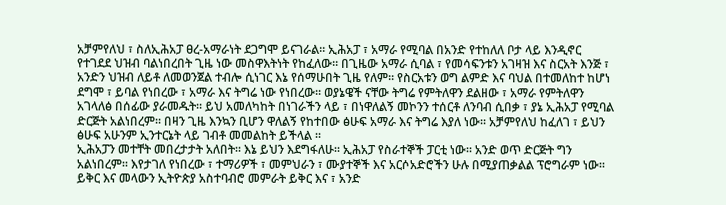አቻምየለህ ፣ ስለኢሕአፓ ፀረ-አማራነት ደጋግሞ ይናገራል። ኢሕአፓ ፣ አማራ የሚባል በአንድ የተከለለ ቦታ ላይ እንዲኖር የተገደደ ህዝብ ባልነበረበት ጊዜ ነው መስዋእትነት የከፈለው። በጊዜው አማራ ሲባል ፣ የመሳፍንቱን አገዛዝ እና ስርአት እንጅ ፣ አንድን ህዝብ ለይቶ ለመወንጀል ተብሎ ሲነገር እኔ የሰማሁበት ጊዜ የለም። የስርአቱን ወግ ልምድ እና ባህል በተመለከተ ከሆነ ደግሞ ፣ ይባል የነበረው ፣ አማራ እና ትግሬ ነው የነበረው። ወያኔዌች ናቸው ትግሬ የምትለዋን ደልዘው ፣ አማራ የምትለዋን አገላለፅ በሰፊው ያራመዱት። ይህ አመለካከት በነገራችን ላይ ፣ በነዋለልኝ መኮንን ተሰርቶ ለንባብ ሲበቃ ፣ ያኔ ኢሕአፓ የሚባል ድርጅት አልነበረም። በዛን ጊዜ እንኳን ቢሆን ዋለልኝ የከተበው ፅሁፍ አማራ እና ትግሬ እያለ ነው። አቻምየለህ ከፈለገ ፣ ይህን ፅሁፍ አሁንም ኢንተርኔት ላይ ገብቶ መመልከት ይችላል ።
ኢሕአፓን መተቸት መበረታታት አለበት። እኔ ይህን እደግፋለሁ። ኢሕአፓ የስራተኞች ፓርቲ ነው። አንድ ወጥ ድርጅት ግን አልነበረም። እየታገለ የነበረው ፣ ተማሪዎች ፣ መምህራን ፣ ሙያተኞች እና አርሶአድሮችን ሁሉ በሚያጠቃልል ፕሮግራም ነው። ይቅር እና መላውን ኢትዮጵያ አስተባብሮ መምራት ይቅር እና ፣ አንድ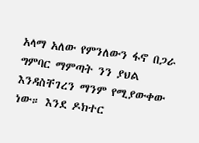አላማ አለው የምንለውን ፋኖ በጋራ ግምባር ማምጣት ንን ያህል እንዳስቸገረን ማንም የሚያውቀው ነው። እንደ ዶክተር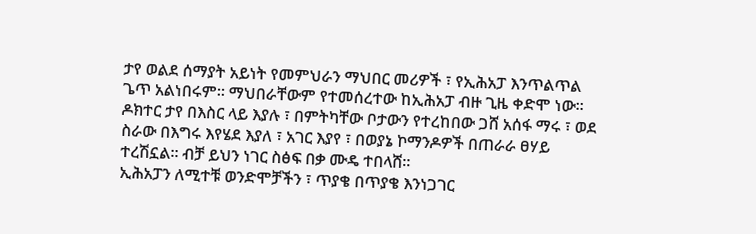ታየ ወልደ ሰማያት አይነት የመምህራን ማህበር መሪዎች ፣ የኢሕአፓ እንጥልጥል ጌጥ አልነበሩም። ማህበራቸውም የተመሰረተው ከኢሕአፓ ብዙ ጊዜ ቀድሞ ነው። ዶክተር ታየ በእስር ላይ እያሉ ፣ በምትካቸው ቦታውን የተረከበው ጋሸ አሰፋ ማሩ ፣ ወደ ስራው በእግሩ እየሄደ እያለ ፣ አገር እያየ ፣ በወያኔ ኮማንዶዎች በጠራራ ፀሃይ ተረሽኗል። ብቻ ይህን ነገር ስፅፍ በቃ ሙዴ ተበላሸ።
ኢሕአፓን ለሚተቹ ወንድሞቻችን ፣ ጥያቄ በጥያቄ እንነጋገር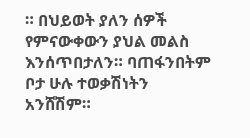። በህይወት ያለን ሰዎች የምናውቀውን ያህል መልስ እንሰጥበታለን። ባጠፋንበትም ቦታ ሁሉ ተወቃሽነትን አንሸሽም።